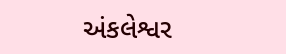અંકલેશ્વર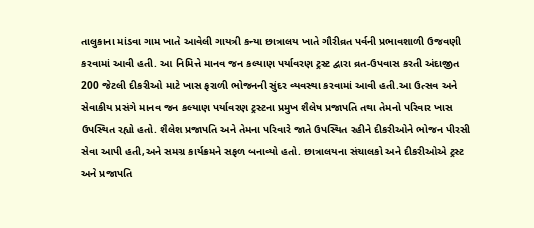તાલુકાના માંડવા ગામ ખાતે આવેલી ગાયત્રી કન્યા છાત્રાલય ખાતે ગૌરીવ્રત પર્વની પ્રભાવશાળી ઉજવણી કરવામાં આવી હતી. આ નિમિત્તે માનવ જન કલ્યાણ પર્યાવરણ ટ્રસ્ટ દ્વારા વ્રત-ઉપવાસ કરતી અંદાજીત 200 જેટલી દીકરીઓ માટે ખાસ ફરાળી ભોજનની સુંદર વ્યવસ્થા કરવામાં આવી હતી.આ ઉત્સવ અને સેવાકીય પ્રસંગે માનવ જન કલ્યાણ પર્યાવરણ ટ્રસ્ટના પ્રમુખ શૈલેષ પ્રજાપતિ તથા તેમનો પરિવાર ખાસ ઉપસ્થિત રહ્યો હતો. શૈલેશ પ્રજાપતિ અને તેમના પરિવારે જાતે ઉપસ્થિત રહીને દીકરીઓને ભોજન પીરસી સેવા આપી હતી,અને સમગ્ર કાર્યક્રમને સફળ બનાવ્યો હતો. છાત્રાલયના સંચાલકો અને દીકરીઓએ ટ્રસ્ટ અને પ્રજાપતિ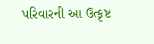પરિવારની આ ઉત્કૃષ્ટ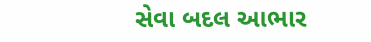સેવા બદલ આભાર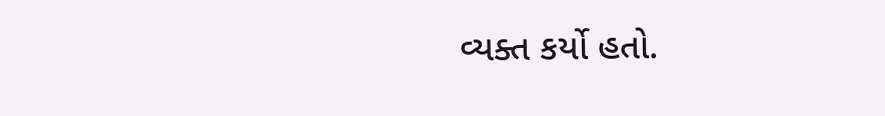વ્યક્ત કર્યો હતો.